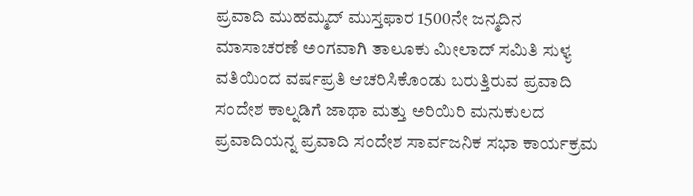ಪ್ರವಾದಿ ಮುಹಮ್ಮದ್ ಮುಸ್ತಫಾರ 1500ನೇ ಜನ್ಮದಿನ ಮಾಸಾಚರಣೆ ಅಂಗವಾಗಿ ತಾಲೂಕು ಮೀಲಾದ್ ಸಮಿತಿ ಸುಳ್ಯ ವತಿಯಿಂದ ವರ್ಷಪ್ರತಿ ಆಚರಿಸಿಕೊಂಡು ಬರುತ್ತಿರುವ ಪ್ರವಾದಿ ಸಂದೇಶ ಕಾಲ್ನಡಿಗೆ ಜಾಥಾ ಮತ್ತು ಅರಿಯಿರಿ ಮನುಕುಲದ ಪ್ರವಾದಿಯನ್ನ ಪ್ರವಾದಿ ಸಂದೇಶ ಸಾರ್ವಜನಿಕ ಸಭಾ ಕಾರ್ಯಕ್ರಮ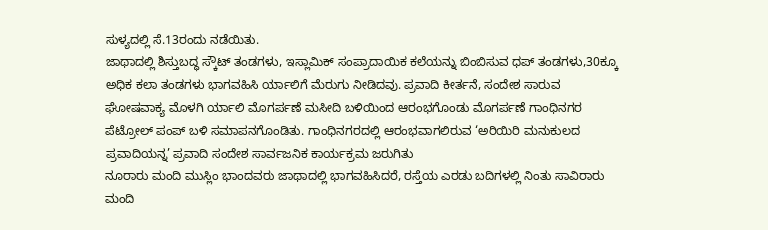ಸುಳ್ಯದಲ್ಲಿ ಸೆ.13ರಂದು ನಡೆಯಿತು.
ಜಾಥಾದಲ್ಲಿ ಶಿಸ್ತುಬದ್ಧ ಸ್ಕೌಟ್ ತಂಡಗಳು, ಇಸ್ಲಾಮಿಕ್ ಸಂಪ್ರಾದಾಯಿಕ ಕಲೆಯನ್ನು ಬಿಂಬಿಸುವ ಧಪ್ ತಂಡಗಳು,30ಕ್ಕೂ ಅಧಿಕ ಕಲಾ ತಂಡಗಳು ಭಾಗವಹಿಸಿ ರ್ಯಾಲಿಗೆ ಮೆರುಗು ನೀಡಿದವು. ಪ್ರವಾದಿ ಕೀರ್ತನೆ, ಸಂದೇಶ ಸಾರುವ ಘೋಷವಾಕ್ಯ ಮೊಳಗಿ ರ್ಯಾಲಿ ಮೊಗರ್ಪಣೆ ಮಸೀದಿ ಬಳಿಯಿಂದ ಆರಂಭಗೊಂಡು ಮೊಗರ್ಪಣೆ ಗಾಂಧಿನಗರ ಪೆಟ್ರೋಲ್ ಪಂಪ್ ಬಳಿ ಸಮಾಪನಗೊಂಡಿತು. ಗಾಂಧಿನಗರದಲ್ಲಿ ಆರಂಭವಾಗಲಿರುವ ‘ಅರಿಯಿರಿ ಮನುಕುಲದ ಪ್ರವಾದಿಯನ್ನ’ ಪ್ರವಾದಿ ಸಂದೇಶ ಸಾರ್ವಜನಿಕ ಕಾರ್ಯಕ್ರಮ ಜರುಗಿತು
ನೂರಾರು ಮಂದಿ ಮುಸ್ಲಿಂ ಭಾಂದವರು ಜಾಥಾದಲ್ಲಿ ಭಾಗವಹಿಸಿದರೆ, ರಸ್ತೆಯ ಎರಡು ಬದಿಗಳಲ್ಲಿ ನಿಂತು ಸಾವಿರಾರು ಮಂದಿ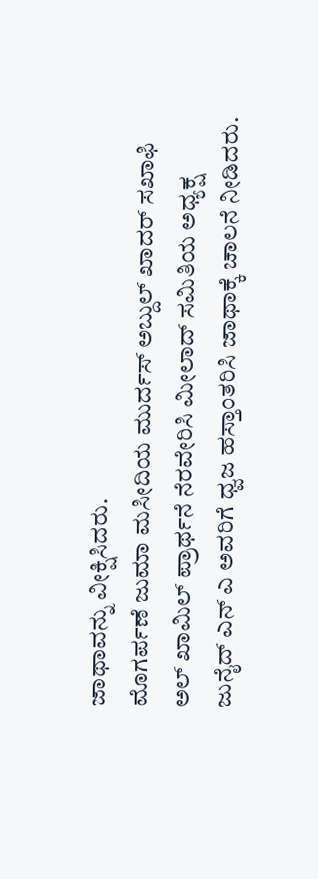ಜಾಥಾವನ್ನು ವೀಕ್ಷಿಸಿದರು.
ಮೊಗರ್ಪಣೆ ಜುಮಾ ಮಸೀದಿಯ ಮುರ್ದಸ್ ಅಬ್ದುಲ್ ಖಾದರ್ ಸಖಾಫಿ ಅಲ್ ಖಾಮಿಲ್ ಪ್ರಾರ್ಥನೆ ನೆರವೇರಿಸಿ ಮೀಲಾದ್ ಸಮಿತಿಯ ಅಧ್ಯಕ್ಷ ಜುನೈದ್ ಎನ್ ಎ ಅವರಿಗೆ ಧ್ವಜ ಹಸ್ತಾಂತರಿಸಿ ಜಾಥಾಕ್ಕೆ ಚಾಲನೆ ನೀಡಿದರು.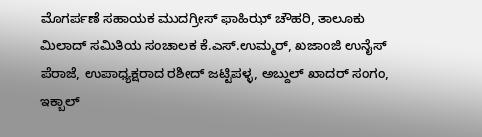ಮೊಗರ್ಪಣೆ ಸಹಾಯಕ ಮುದಗ್ರೀಸ್ ಫಾಹಿಝ್ ಚೌಹರಿ, ತಾಲೂಕು ಮಿಲಾದ್ ಸಮಿತಿಯ ಸಂಚಾಲಕ ಕೆ.ಎಸ್.ಉಮ್ಮರ್, ಖಜಾಂಜಿ ಉನೈಸ್ ಪೆರಾಜೆ, ಉಪಾಧ್ಯಕ್ಷರಾದ ರಶೀದ್ ಜಟ್ಟಿಪಳ್ಳ, ಅಬ್ದುಲ್ ಖಾದರ್ ಸಂಗಂ, ಇಕ್ಬಾಲ್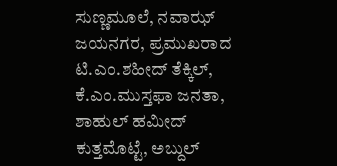ಸುಣ್ಣಮೂಲೆ, ನವಾಝ್ ಜಯನಗರ, ಪ್ರಮುಖರಾದ ಟಿ.ಎಂ.ಶಹೀದ್ ತೆಕ್ಕಿಲ್, ಕೆ.ಎಂ.ಮುಸ್ತಫಾ ಜನತಾ, ಶಾಹುಲ್ ಹಮೀದ್ ಕುತ್ತಮೊಟ್ಟೆ, ಅಬ್ದುಲ್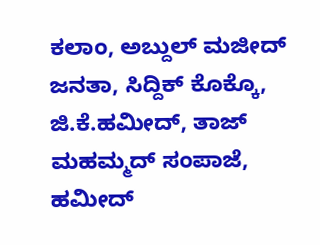ಕಲಾಂ, ಅಬ್ದುಲ್ ಮಜೀದ್ ಜನತಾ, ಸಿದ್ದಿಕ್ ಕೊಕ್ಕೊ, ಜಿ.ಕೆ.ಹಮೀದ್, ತಾಜ್ ಮಹಮ್ಮದ್ ಸಂಪಾಜೆ, ಹಮೀದ್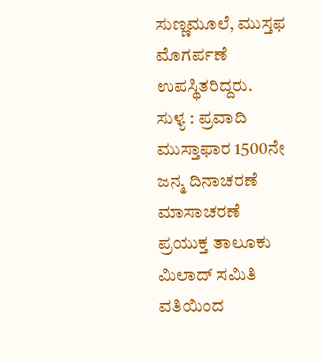ಸುಣ್ಣಮೂಲೆ, ಮುಸ್ತಫ ಮೊಗರ್ಪಣೆ ಉಪಸ್ಥಿತರಿದ್ದರು.
ಸುಳ್ಯ : ಪ್ರವಾದಿ ಮುಸ್ತಾಫಾರ 1500ನೇ ಜನ್ಮ ದಿನಾಚರಣೆ ಮಾಸಾಚರಣೆ ಪ್ರಯುಕ್ತ ತಾಲೂಕು ಮಿಲಾದ್ ಸಮಿತಿ ವತಿಯಿಂದ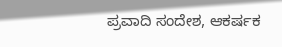ಪ್ರವಾದಿ ಸಂದೇಶ, ಆಕರ್ಷಕ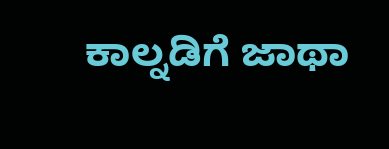ಕಾಲ್ನಡಿಗೆ ಜಾಥಾ